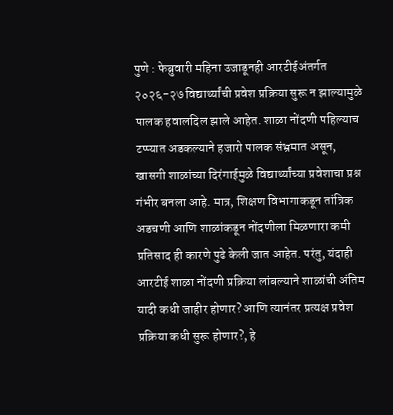पुणे : फेब्रुवारी महिना उजाडूनही आरटीईअंतर्गत २०२६-२७ विद्यार्थ्यांची प्रवेश प्रक्रिया सुरू न झाल्यामुळे पालक हवालदिल झाले आहेत. शाळा नोंदणी पहिल्याच टप्प्यात अडकल्याने हजारो पालक संभ्रमात असून, खासगी शाळांच्या दिरंगाईमुळे विद्यार्थ्यांच्या प्रवेशाचा प्रश्न गंभीर बनला आहे. मात्र, शिक्षण विभागाकडून तांत्रिक अडचणी आणि शाळांकडून नोंदणीला मिळणारा कमी प्रतिसाद ही कारणे पुढे केली जात आहेत. परंतु, यंदाही आरटीई शाळा नोंदणी प्रक्रिया लांबल्याने शाळांची अंतिम यादी कधी जाहीर होणार? आणि त्यानंतर प्रत्यक्ष प्रवेश प्रक्रिया कधी सुरू होणार?, हे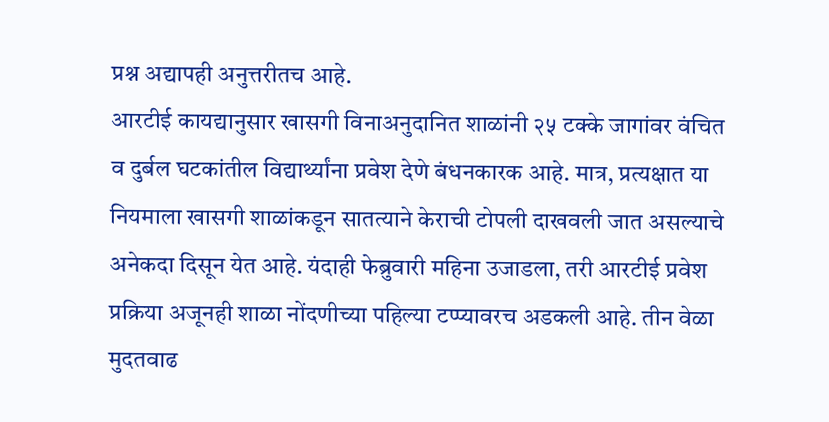प्रश्न अद्यापही अनुत्तरीतच आहे.
आरटीई कायद्यानुसार खासगी विनाअनुदानित शाळांनी २५ टक्के जागांवर वंचित व दुर्बल घटकांतील विद्यार्थ्यांना प्रवेश देणे बंधनकारक आहे. मात्र, प्रत्यक्षात या नियमाला खासगी शाळांकडून सातत्याने केराची टोपली दाखवली जात असल्याचे अनेकदा दिसून येत आहे. यंदाही फेब्रुवारी महिना उजाडला, तरी आरटीई प्रवेश प्रक्रिया अजूनही शाळा नोंदणीच्या पहिल्या टप्प्यावरच अडकली आहे. तीन वेळा मुदतवाढ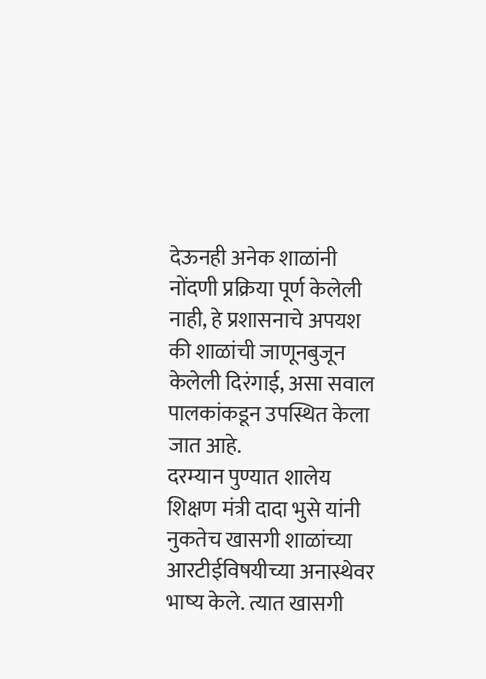देऊनही अनेक शाळांनी नोंदणी प्रक्रिया पूर्ण केलेली नाही, हे प्रशासनाचे अपयश की शाळांची जाणूनबुजून केलेली दिरंगाई, असा सवाल पालकांकडून उपस्थित केला जात आहे.
दरम्यान पुण्यात शालेय शिक्षण मंत्री दादा भुसे यांनी नुकतेच खासगी शाळांच्या आरटीईविषयीच्या अनास्थेवर भाष्य केले. त्यात खासगी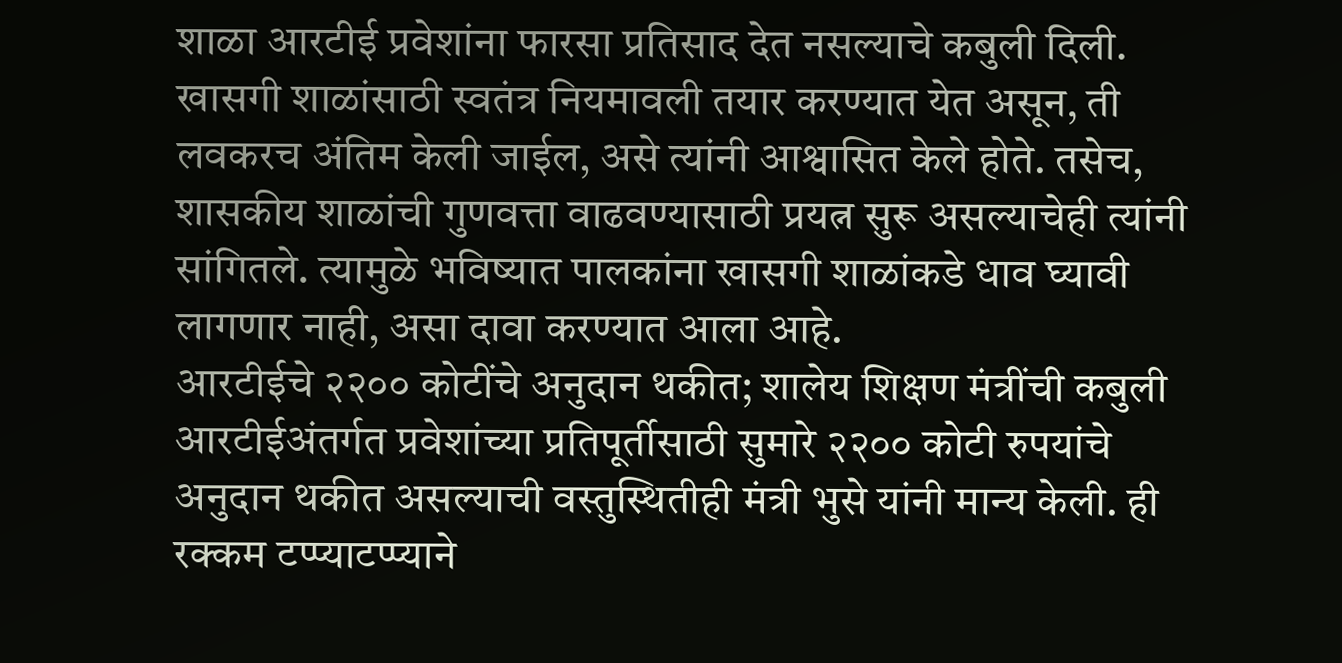शाळा आरटीई प्रवेशांना फारसा प्रतिसाद देत नसल्याचे कबुली दिली. खासगी शाळांसाठी स्वतंत्र नियमावली तयार करण्यात येत असून, ती लवकरच अंतिम केली जाईल, असे त्यांनी आश्वासित केले होते. तसेच, शासकीय शाळांची गुणवत्ता वाढवण्यासाठी प्रयत्न सुरू असल्याचेही त्यांनी सांगितले. त्यामुळे भविष्यात पालकांना खासगी शाळांकडे धाव घ्यावी लागणार नाही, असा दावा करण्यात आला आहे.
आरटीईचे २२०० कोटींचे अनुदान थकीत; शालेय शिक्षण मंत्रींची कबुली
आरटीईअंतर्गत प्रवेशांच्या प्रतिपूर्तीसाठी सुमारे २२०० कोटी रुपयांचे अनुदान थकीत असल्याची वस्तुस्थितीही मंत्री भुसे यांनी मान्य केली. ही रक्कम टप्प्याटप्प्याने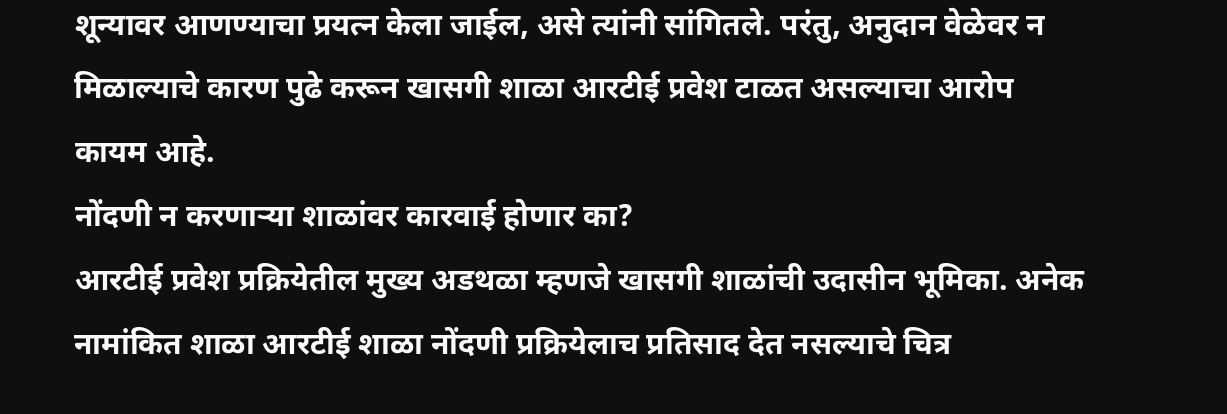शून्यावर आणण्याचा प्रयत्न केला जाईल, असे त्यांनी सांगितले. परंतु, अनुदान वेळेवर न मिळाल्याचे कारण पुढे करून खासगी शाळा आरटीई प्रवेश टाळत असल्याचा आरोप कायम आहे.
नोंदणी न करणाऱ्या शाळांवर कारवाई होणार का?
आरटीई प्रवेश प्रक्रियेतील मुख्य अडथळा म्हणजे खासगी शाळांची उदासीन भूमिका. अनेक नामांकित शाळा आरटीई शाळा नोंदणी प्रक्रियेलाच प्रतिसाद देत नसल्याचे चित्र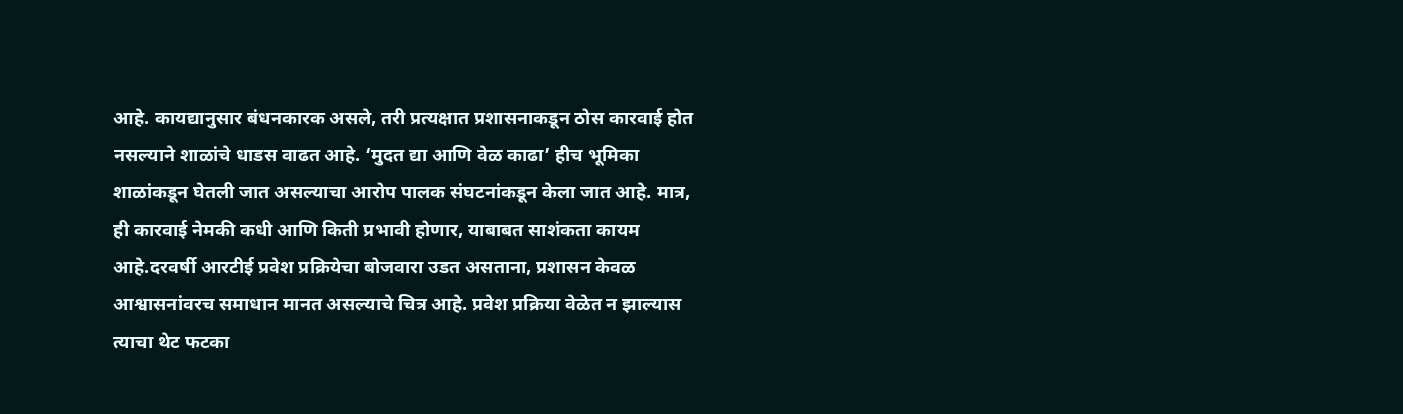आहे. कायद्यानुसार बंधनकारक असले, तरी प्रत्यक्षात प्रशासनाकडून ठोस कारवाई होत नसल्याने शाळांचे धाडस वाढत आहे. ‘मुदत द्या आणि वेळ काढा’ हीच भूमिका शाळांकडून घेतली जात असल्याचा आरोप पालक संघटनांकडून केला जात आहे. मात्र, ही कारवाई नेमकी कधी आणि किती प्रभावी होणार, याबाबत साशंकता कायम आहे.दरवर्षी आरटीई प्रवेश प्रक्रियेचा बोजवारा उडत असताना, प्रशासन केवळ आश्वासनांवरच समाधान मानत असल्याचे चित्र आहे. प्रवेश प्रक्रिया वेळेत न झाल्यास त्याचा थेट फटका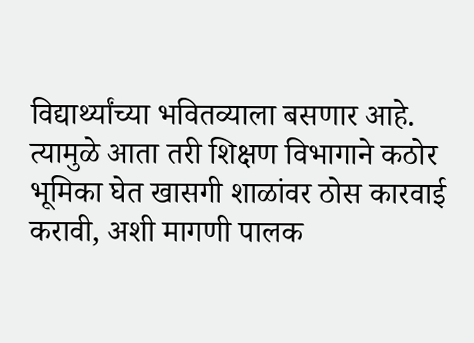विद्यार्थ्यांच्या भवितव्याला बसणार आहे. त्यामुळे आता तरी शिक्षण विभागाने कठोर भूमिका घेत खासगी शाळांवर ठोस कारवाई करावी, अशी मागणी पालक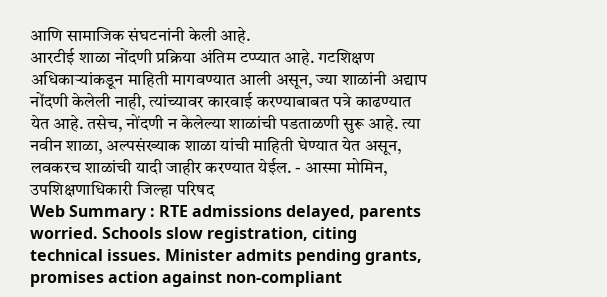आणि सामाजिक संघटनांनी केली आहे.
आरटीई शाळा नोंदणी प्रक्रिया अंतिम टप्प्यात आहे. गटशिक्षण अधिकाऱ्यांकडून माहिती मागवण्यात आली असून, ज्या शाळांनी अद्याप नोंदणी केलेली नाही, त्यांच्यावर कारवाई करण्याबाबत पत्रे काढण्यात येत आहे. तसेच, नोंदणी न केलेल्या शाळांची पडताळणी सुरू आहे. त्या नवीन शाळा, अल्पसंख्याक शाळा यांची माहिती घेण्यात येत असून, लवकरच शाळांची यादी जाहीर करण्यात येईल. - आस्मा मोमिन, उपशिक्षणाधिकारी जिल्हा परिषद
Web Summary : RTE admissions delayed, parents worried. Schools slow registration, citing technical issues. Minister admits pending grants, promises action against non-compliant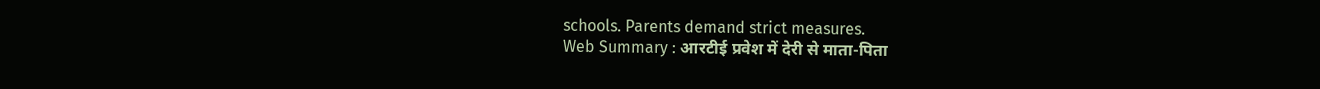schools. Parents demand strict measures.
Web Summary : आरटीई प्रवेश में देरी से माता-पिता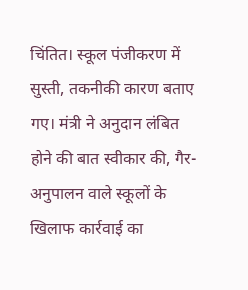चिंतित। स्कूल पंजीकरण में सुस्ती, तकनीकी कारण बताए गए। मंत्री ने अनुदान लंबित होने की बात स्वीकार की, गैर-अनुपालन वाले स्कूलों के खिलाफ कार्रवाई का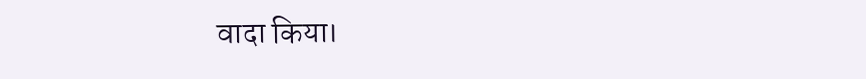वादा किया।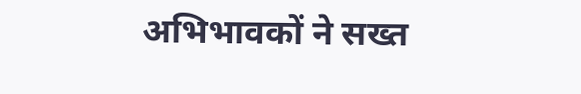अभिभावकों ने सख्त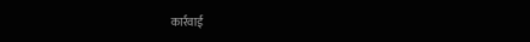कार्रवाई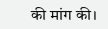की मांग की।